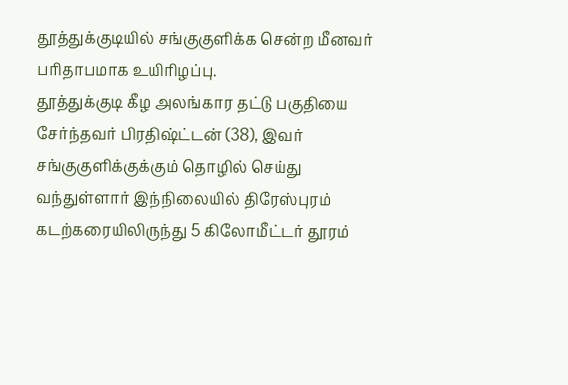தூத்துக்குடியில் சங்குகுளிக்க சென்ற மீனவர் பரிதாபமாக உயிரிழப்பு.
தூத்துக்குடி கீழ அலங்கார தட்டு பகுதியை சேர்ந்தவர் பிரதிஷ்ட்டன் (38), இவர் சங்குகுளிக்குக்கும் தொழில் செய்து வந்துள்ளார் இந்நிலையில் திரேஸ்புரம் கடற்கரையிலிருந்து 5 கிலோமீட்டர் தூரம்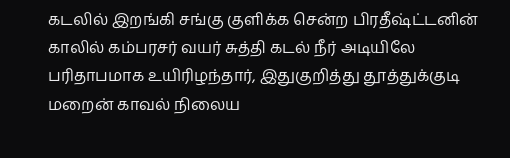கடலில் இறங்கி சங்கு குளிக்க சென்ற பிரதீஷ்ட்டனின் காலில் கம்பரசர் வயர் சுத்தி கடல் நீர் அடியிலே பரிதாபமாக உயிரிழந்தார், இதுகுறித்து தூத்துக்குடி மறைன் காவல் நிலைய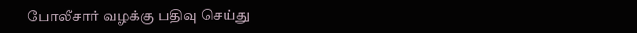போலீசார் வழக்கு பதிவு செய்து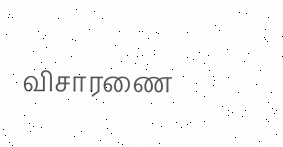விசாரணை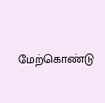மேற்கொண்டு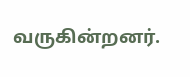வருகின்றனர்.